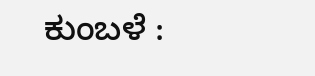ಕುಂಬಳೆ :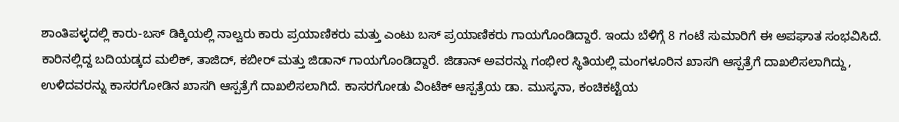ಶಾಂತಿಪಳ್ಳದಲ್ಲಿ ಕಾರು-ಬಸ್ ಡಿಕ್ಕಿಯಲ್ಲಿ ನಾಲ್ವರು ಕಾರು ಪ್ರಯಾಣಿಕರು ಮತ್ತು ಎಂಟು ಬಸ್ ಪ್ರಯಾಣಿಕರು ಗಾಯಗೊಂಡಿದ್ದಾರೆ. ಇಂದು ಬೆಳಿಗ್ಗೆ 8 ಗಂಟೆ ಸುಮಾರಿಗೆ ಈ ಅಪಘಾತ ಸಂಭವಿಸಿದೆ. ಕಾರಿನಲ್ಲಿದ್ದ ಬದಿಯಡ್ಕದ ಮಲಿಕ್, ತಾಜಿದ್, ಕಬೀರ್ ಮತ್ತು ಜಿಡಾನ್ ಗಾಯಗೊಂಡಿದ್ದಾರೆ. ಜಿಡಾನ್ ಅವರನ್ನು ಗಂಭೀರ ಸ್ಥಿತಿಯಲ್ಲಿ ಮಂಗಳೂರಿನ ಖಾಸಗಿ ಆಸ್ಪತ್ರೆಗೆ ದಾಖಲಿಸಲಾಗಿದ್ದು, ಉಳಿದವರನ್ನು ಕಾಸರಗೋಡಿನ ಖಾಸಗಿ ಆಸ್ಪತ್ರೆಗೆ ದಾಖಲಿಸಲಾಗಿದೆ. ಕಾಸರಗೋಡು ವಿಂಟೆಕ್ ಆಸ್ಪತ್ರೆಯ ಡಾ. ಮುಸ್ಕನಾ, ಕಂಚಿಕಟ್ಟೆಯ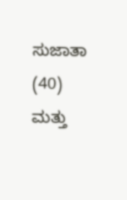ಸುಜಾತಾ (40) ಮತ್ತು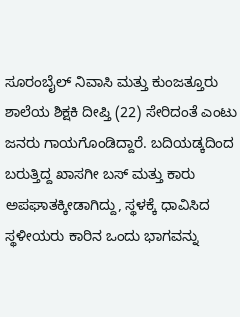ಸೂರಂಬೈಲ್ ನಿವಾಸಿ ಮತ್ತು ಕುಂಜತ್ತೂರು ಶಾಲೆಯ ಶಿಕ್ಷಕಿ ದೀಪ್ತಿ (22) ಸೇರಿದಂತೆ ಎಂಟು ಜನರು ಗಾಯಗೊಂಡಿದ್ದಾರೆ. ಬದಿಯಡ್ಕದಿಂದ ಬರುತ್ತಿದ್ದ ಖಾಸಗೀ ಬಸ್ ಮತ್ತು ಕಾರು ಅಪಘಾತಕ್ಕೀಡಾಗಿದ್ದು, ಸ್ಥಳಕ್ಕೆ ಧಾವಿಸಿದ ಸ್ಥಳೀಯರು ಕಾರಿನ ಒಂದು ಭಾಗವನ್ನು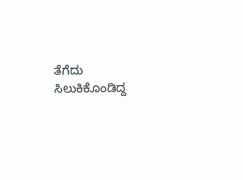ತೆಗೆದು ಸಿಲುಕಿಕೊಂಡಿದ್ದ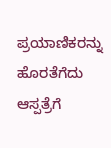ಪ್ರಯಾಣಿಕರನ್ನು ಹೊರತೆಗೆದು ಆಸ್ಪತ್ರೆಗೆ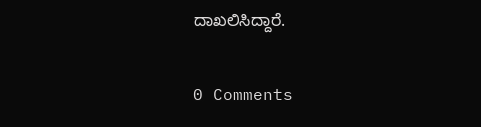ದಾಖಲಿಸಿದ್ದಾರೆ.

0 Comments